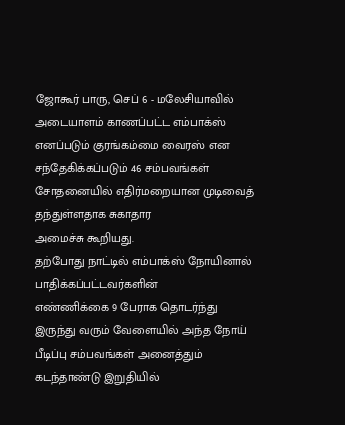ஜோகூர் பாரு, செப் 6 - மலேசியாவில் அடையாளம் காணப்பட்ட எம்பாக்ஸ்
எனப்படும் குரங்கம்மை வைரஸ் என சந்தேகிக்கப்படும் 46 சம்பவங்கள்
சோதனையில் எதிர்மறையான முடிவைத் தந்துள்ளதாக சுகாதார
அமைச்சு கூறியது.
தற்போது நாட்டில் எம்பாக்ஸ் நோயினால் பாதிக்கப்பட்டவர்களின்
எண்ணிக்கை 9 பேராக தொடர்ந்து இருந்து வரும் வேளையில் அந்த நோய்
பீடிப்பு சம்பவங்கள் அனைத்தும் கடந்தாண்டு இறுதியில்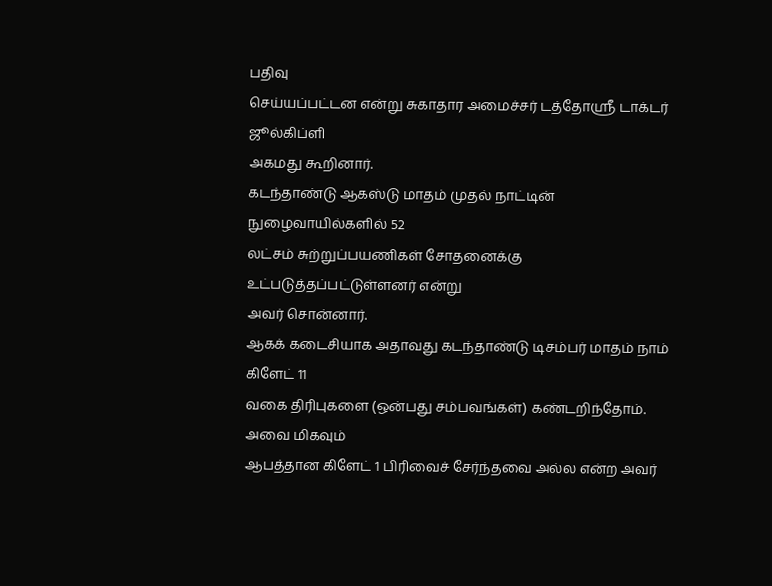பதிவு
செய்யப்பட்டன என்று சுகாதார அமைச்சர் டத்தோஸ்ரீ டாக்டர் ஜூல்கிப்ளி
அகமது கூறினார்.
கடந்தாண்டு ஆகஸ்டு மாதம் முதல் நாட்டின் நுழைவாயில்களில் 52
லட்சம் சுற்றுப்பயணிகள் சோதனைக்கு உட்படுத்தப்பட்டுள்ளனர் என்று
அவர் சொன்னார்.
ஆகக் கடைசியாக அதாவது கடந்தாண்டு டிசம்பர் மாதம் நாம் கிளேட் 11
வகை திரிபுகளை (ஒன்பது சம்பவங்கள்) கண்டறிந்தோம். அவை மிகவும்
ஆபத்தான கிளேட் 1 பிரிவைச் சேர்ந்தவை அல்ல என்ற அவர்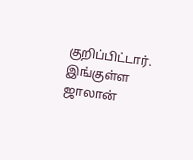குறிப்பிட்டார்.
இங்குள்ள ஜாலான்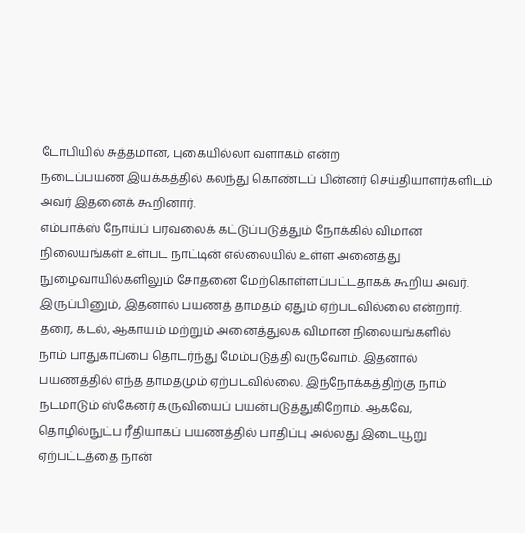டோபியில் சுத்தமான, புகையில்லா வளாகம் என்ற
நடைப்பயண இயக்கத்தில் கலந்து கொண்டப் பின்னர் செய்தியாளர்களிடம்
அவர் இதனைக் கூறினார்.
எம்பாக்ஸ் நோய்ப் பரவலைக் கட்டுப்படுத்தும் நோக்கில் விமான
நிலையங்கள் உள்பட நாட்டின் எல்லையில் உள்ள அனைத்து
நுழைவாயில்களிலும் சோதனை மேற்கொள்ளப்பட்டதாகக் கூறிய அவர்.
இருப்பினும், இதனால் பயணத் தாமதம் ஏதும் ஏற்படவில்லை என்றார்.
தரை, கடல், ஆகாயம் மற்றும் அனைத்துலக விமான நிலையங்களில்
நாம் பாதுகாப்பை தொடர்ந்து மேம்படுத்தி வருவோம். இதனால்
பயணத்தில் எந்த தாமதமும் ஏற்படவில்லை. இந்நோக்கத்திற்கு நாம்
நடமாடும் ஸ்கேனர் கருவியைப் பயன்படுத்துகிறோம். ஆகவே,
தொழில்நுட்ப ரீதியாகப் பயணத்தில் பாதிப்பு அல்லது இடையூறு
ஏற்பட்டத்தை நான்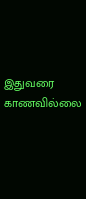இதுவரை காணவில்லை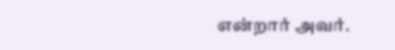என்றார் அவர்.